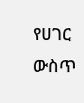የሀገር ውስጥ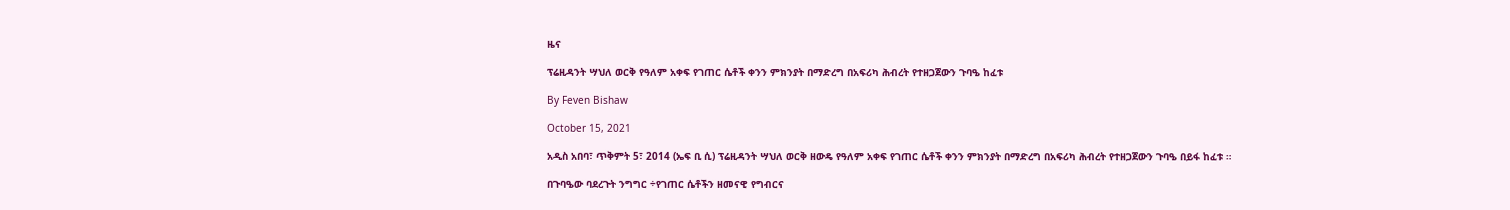ዜና

ፕሬዚዳንት ሣህለ ወርቅ የዓለም አቀፍ የገጠር ሴቶች ቀንን ምክንያት በማድረግ በአፍሪካ ሕብረት የተዘጋጀውን ጉባዔ ከፈቱ

By Feven Bishaw

October 15, 2021

አዲስ አበባ፣ ጥቅምት 5፣ 2014 (ኤፍ ቢ ሲ) ፕሬዚዳንት ሣህለ ወርቅ ዘውዴ የዓለም አቀፍ የገጠር ሴቶች ቀንን ምክንያት በማድረግ በአፍሪካ ሕብረት የተዘጋጀውን ጉባዔ በይፋ ከፈቱ ።

በጉባዔው ባደረጉት ንግግር ÷የገጠር ሴቶችን ዘመናዊ የግብርና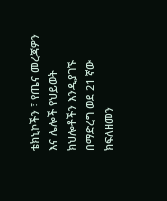ቴክኒኮችን ፣ የጤና መረጃዎን እና ሌሎች የህይወት ክህሎቶችን እንዲያገኙ በማድረግ ወደ 21 ኛው ክፍለዘመን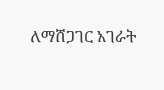ለማሸጋገር አገራት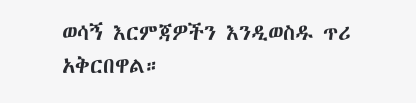ወሳኝ እርምጃዎችን እንዲወስዱ ጥሪ አቅርበዋል።